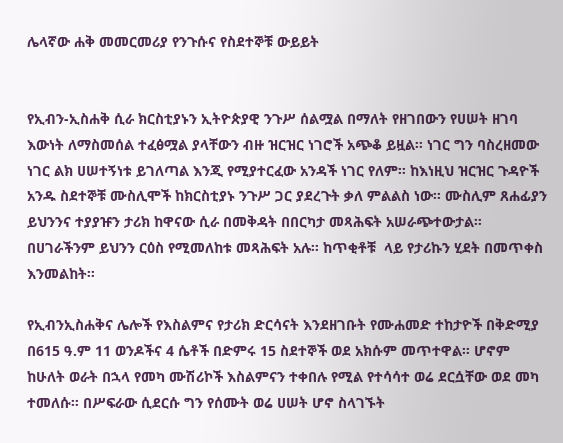ሌላኛው ሐቅ መመርመሪያ የንጉሱና የስደተኞቹ ውይይት


የኢብን-ኢስሐቅ ሲራ ክርስቲያኑን ኢትዮጵያዊ ንጉሥ ሰልሟል በማለት የዘገበውን የሀሠት ዘገባ እውነት ለማስመሰል ተፈፅሟል ያላቸውን ብዙ ዝርዝር ነገሮች አጭቆ ይዟል፡፡ ነገር ግን ባስረዘመው ነገር ልክ ሀሠተኝነቱ ይገለጣል እንጂ የሚያተርፈው አንዳች ነገር የለም፡፡ ከእነዚህ ዝርዝር ጉዳዮች አንዱ ስደተኞቹ ሙስሊሞች ከክርስቲያኑ ንጉሥ ጋር ያደረጉት ቃለ ምልልስ ነው፡፡ ሙስሊም ጸሐፊያን ይህንንና ተያያዡን ታሪክ ከዋናው ሲራ በመቅዳት በበርካታ መጻሕፍት አሠራጭተውታል። በሀገራችንም ይህንን ርዕስ የሚመለከቱ መጻሕፍት አሉ፡፡ ከጥቂቶቹ  ላይ የታሪኩን ሂደት በመጥቀስ እንመልከት፡፡

የኢብንኢስሐቅና ሌሎች የእስልምና የታሪክ ድርሳናት እንደዘገቡት የሙሐመድ ተከታዮች በቅድሚያ በ615 ዓ.ም 11 ወንዶችና 4 ሴቶች በድምሩ 15 ስደተኞች ወደ አክሱም መጥተዋል፡፡ ሆኖም ከሁለት ወራት በኋላ የመካ ሙሽሪኮች እስልምናን ተቀበሉ የሚል የተሳሳተ ወሬ ደርሷቸው ወደ መካ ተመለሱ፡፡ በሥፍራው ሲደርሱ ግን የሰሙት ወሬ ሀሠት ሆኖ ስላገኙት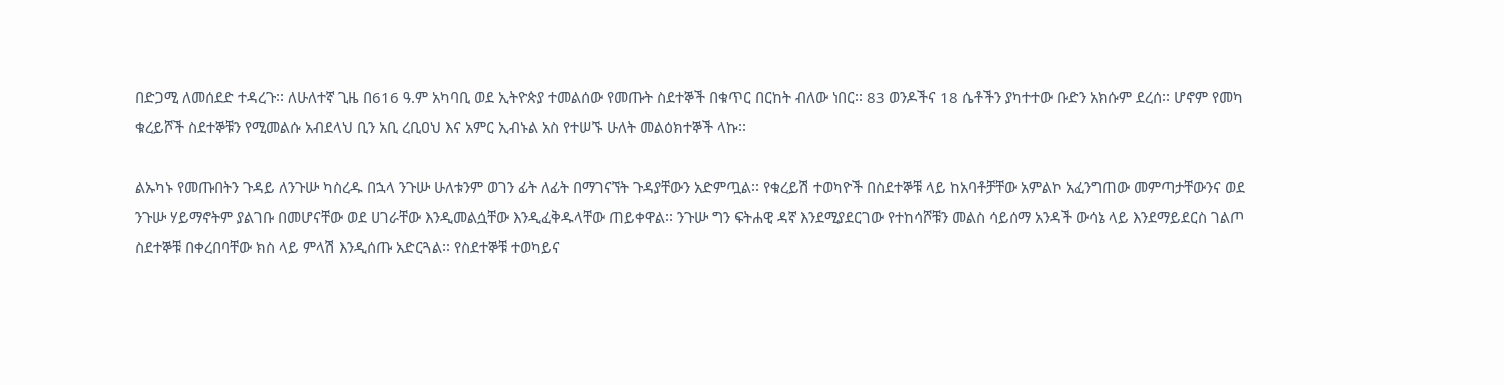በድጋሚ ለመሰደድ ተዳረጉ፡፡ ለሁለተኛ ጊዜ በ616 ዓ.ም አካባቢ ወደ ኢትዮጵያ ተመልሰው የመጡት ስደተኞች በቁጥር በርከት ብለው ነበር፡፡ 83 ወንዶችና 18 ሴቶችን ያካተተው ቡድን አክሱም ደረሰ፡፡ ሆኖም የመካ ቁረይሾች ስደተኞቹን የሚመልሱ አብደላህ ቢን አቢ ረቢዐህ እና አምር ኢብኑል አስ የተሠኙ ሁለት መልዕክተኞች ላኩ፡፡

ልኡካኑ የመጡበትን ጉዳይ ለንጉሡ ካስረዱ በኋላ ንጉሡ ሁለቱንም ወገን ፊት ለፊት በማገናኘት ጉዳያቸውን አድምጧል፡፡ የቁረይሽ ተወካዮች በስደተኞቹ ላይ ከአባቶቻቸው አምልኮ አፈንግጠው መምጣታቸውንና ወደ ንጉሡ ሃይማኖትም ያልገቡ በመሆናቸው ወደ ሀገራቸው እንዲመልሷቸው እንዲፈቅዱላቸው ጠይቀዋል፡፡ ንጉሡ ግን ፍትሐዊ ዳኛ እንደሚያደርገው የተከሳሾቹን መልስ ሳይሰማ አንዳች ውሳኔ ላይ እንደማይደርስ ገልጦ ስደተኞቹ በቀረበባቸው ክስ ላይ ምላሽ እንዲሰጡ አድርጓል፡፡ የስደተኞቹ ተወካይና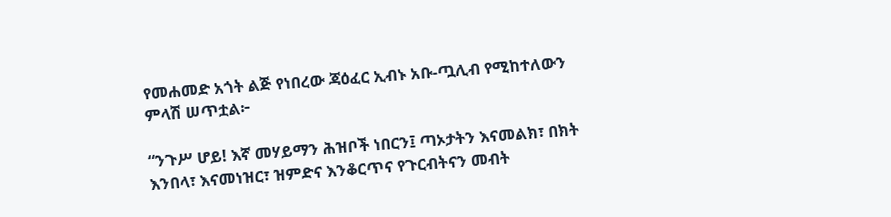የመሐመድ አጎት ልጅ የነበረው ጃዕፈር ኢብኑ አቡ-ጧሊብ የሚከተለውን ምላሽ ሠጥቷል፦

“ንጉሥ ሆይ! እኛ መሃይማን ሕዝቦች ነበርን፤ ጣኦታትን እናመልክ፣ በክት እንበላ፣ እናመነዝር፣ ዝምድና እንቆርጥና የጉርብትናን መብት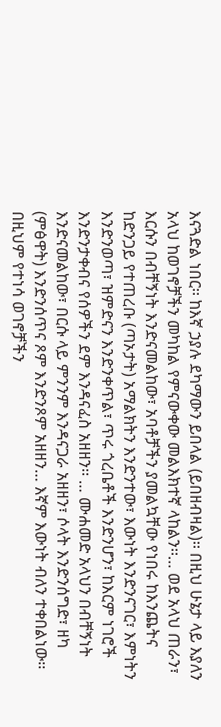እናጓድል ነበር፡፡ ከእኛ ኃያሉ ደካማውን ይበላል (ይበዘብዛል)፡፡ በዚህ ሁኔታ ላይ እያለን አላህ ከወገኖቻችን መካከል የምናውቀው መልእክተኛ ላከልን፡፡… ወደ አላህ ጠራን፣ እርሱን በብቸኝነት እንድናመልከው፣ አባቶቻችን ያመልኳቸው የነበሩ ከእንጨትና ከድንጋይ የተጠረቡ (ጣኦታት) አማልክትን እንድንተው፣ እውነት እንድንናገር፣ እምነትን እንድንወጣ፣ ዝምድናን እንድንቀጥል፣ ጥሩ ጎረቤቶች እንድንሆን፣ ከእርም ነገሮች እንድንታቀብና የሰዎችን ደም እንዳናፈስ አዘዘን፡፡ … ሙሐመድ አላህን በብቸኝነት እንድናመልከው፣ በርሱ ላይ ምንንም እንዳናጋራ አዘዘን፣ ሶላት እንድንሰግድ፣ ዘካ (ምፅዋት) እንድንሰጥና ጾም እንድንጾም አዘዘን… እኛም እውነት ብለን ተቀበልነው፡፡ በዚህም የተነሳ ወገኖቻችን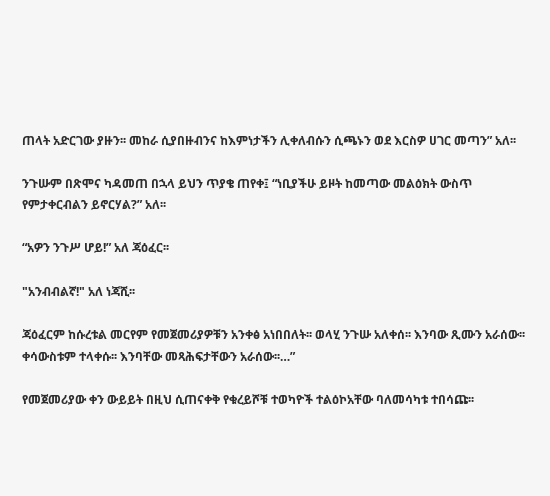ጠላት አድርገው ያዙን፡፡ መከራ ሲያበዙብንና ከእምነታችን ሊቀለብሱን ሲጫኑን ወደ እርስዎ ሀገር መጣን” አለ፡፡

ንጉሡም በጽሞና ካዳመጠ በኋላ ይህን ጥያቄ ጠየቀ፤ “ነቢያችሁ ይዞት ከመጣው መልዕክት ውስጥ የምታቀርብልን ይኖርሃል?” አለ፡፡

“አዎን ንጉሥ ሆይ!” አለ ጃዕፈር፡፡

"አንብብልኛ!" አለ ነጃሺ፡፡

ጃዕፈርም ከሱረቱል መርየም የመጀመሪያዎቹን አንቀፅ አነበበለት፡፡ ወላሂ ንጉሡ አለቀሰ፡፡ እንባው ጺሙን አራሰው፡፡ ቀሳውስቱም ተላቀሱ፡፡ እንባቸው መጻሕፍታቸውን አራሰው፡፡…”

የመጀመሪያው ቀን ውይይት በዚህ ሲጠናቀቅ የቁረይሾቹ ተወካዮች ተልዕኮአቸው ባለመሳካቱ ተበሳጩ፡፡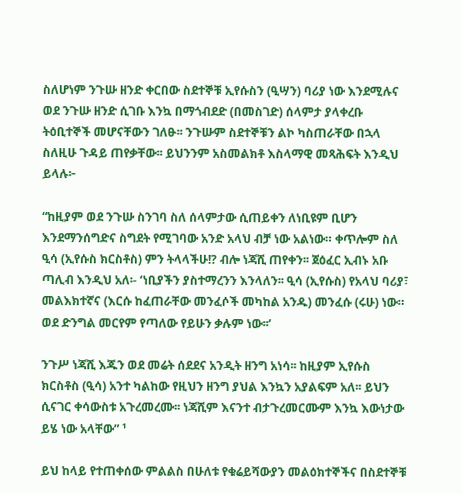ስለሆነም ንጉሡ ዘንድ ቀርበው ስደተኞቹ ኢየሱስን (ዒሣን) ባሪያ ነው እንደሚሉና ወደ ንጉሡ ዘንድ ሲገቡ እንኳ በማጎብደድ (በመስገድ) ሰላምታ ያላቀረቡ ትዕቢተኞች መሆናቸውን ገለፁ፡፡ ንጉሡም ስደተኞቹን ልኮ ካስጠራቸው በኋላ ስለዚሁ ጉዳይ ጠየቃቸው፡፡ ይህንንም አስመልክቶ እስላማዊ መጻሕፍት እንዲህ ይላሉ፦

“ከዚያም ወደ ንጉሡ ስንገባ ስለ ሰላምታው ሲጠይቀን ለነቢዩም ቢሆን እንደማንሰግድና ስግደት የሚገባው አንድ አላህ ብቻ ነው አልነው። ቀጥሎም ስለ ዒሳ (ኢየሱስ ክርስቶስ) ምን ትላላችሁ!? ብሎ ነጃሺ ጠየቀን፡፡ ጀዕፈር ኢብኑ አቡ ጣሊብ እንዲህ አለ፡- ‘ነቢያችን ያስተማረንን እንላለን፡፡ ዒሳ (ኢየሱስ) የአላህ ባሪያ፣ መልእክተኛና (እርሱ ከፈጠራቸው መንፈሶች መካከል አንዱ) መንፈሱ (ሩሁ) ነው። ወደ ድንግል መርየም የጣለው የይሁን ቃሉም ነው፡፡’

ንጉሥ ነጃሺ እጁን ወደ መሬት ሰደደና አንዲት ዘንግ አነሳ፡፡ ከዚያም ኢየሱስ ክርስቶስ (ዒሳ) አንተ ካልከው የዚህን ዘንግ ያህል እንኳን አያልፍም አለ፡፡ ይህን ሲናገር ቀሳውስቱ አጉረመረሙ፡፡ ነጃሺም እናንተ ብታጉረመርሙም እንኳ እውነታው ይሄ ነው አላቸው” ¹

ይህ ከላይ የተጠቀሰው ምልልስ በሁለቱ የቁሬይሻውያን መልዕክተኞችና በስደተኞቹ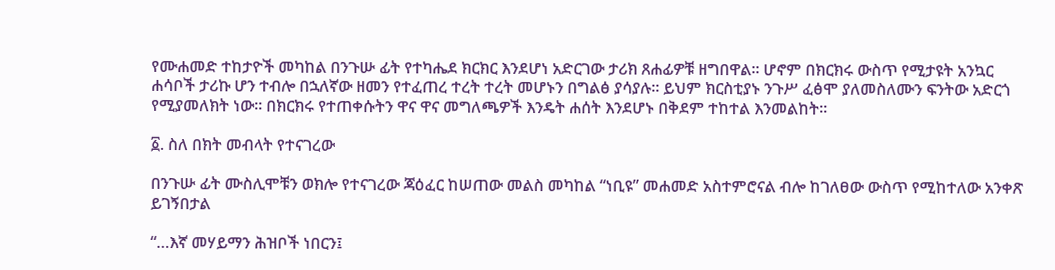የሙሐመድ ተከታዮች መካከል በንጉሡ ፊት የተካሔደ ክርክር እንደሆነ አድርገው ታሪክ ጸሐፊዎቹ ዘግበዋል፡፡ ሆኖም በክርክሩ ውስጥ የሚታዩት አንኳር ሐሳቦች ታሪኩ ሆን ተብሎ በኋለኛው ዘመን የተፈጠረ ተረት ተረት መሆኑን በግልፅ ያሳያሉ። ይህም ክርስቲያኑ ንጉሥ ፈፅሞ ያለመስለሙን ፍንትው አድርጎ የሚያመለክት ነው፡፡ በክርክሩ የተጠቀሱትን ዋና ዋና መግለጫዎች እንዴት ሐሰት እንደሆኑ በቅደም ተከተል እንመልከት፡፡

፩. ስለ በክት መብላት የተናገረው

በንጉሡ ፊት ሙስሊሞቹን ወክሎ የተናገረው ጃዕፈር ከሠጠው መልስ መካከል “ነቢዩ” መሐመድ አስተምሮናል ብሎ ከገለፀው ውስጥ የሚከተለው አንቀጽ ይገኝበታል

“…እኛ መሃይማን ሕዝቦች ነበርን፤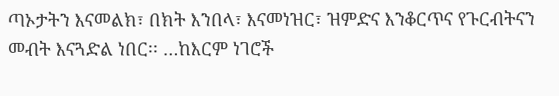ጣኦታትን እናመልክ፣ በክት እንበላ፣ እናመነዝር፣ ዝምድና እንቆርጥና የጉርብትናን መብት እናጓድል ነበር፡፡ …ከእርም ነገሮች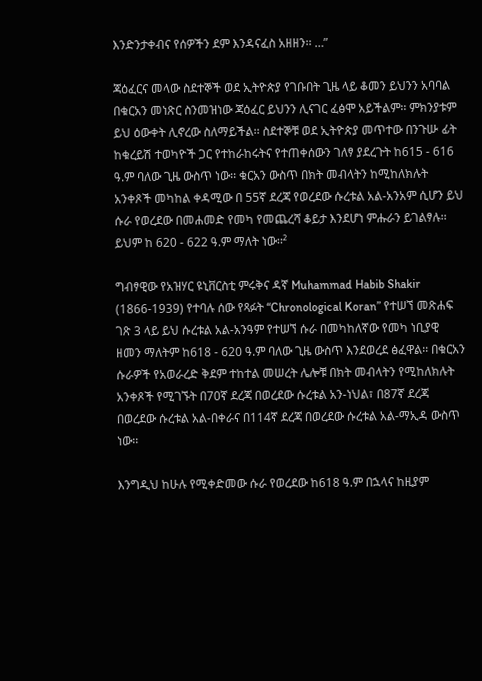እንድንታቀብና የሰዎችን ደም እንዳናፈስ አዘዘን፡፡ …”

ጃዕፈርና መላው ስደተኞች ወደ ኢትዮጵያ የገቡበት ጊዜ ላይ ቆመን ይህንን አባባል በቁርአን መነጽር ስንመዝነው ጃዕፈር ይህንን ሊናገር ፈፅሞ አይችልም፡፡ ምክንያቱም ይህ ዕውቀት ሊኖረው ስለማይችል፡፡ ስደተኞቹ ወደ ኢትዮጵያ መጥተው በንጉሡ ፊት ከቁረይሽ ተወካዮች ጋር የተከራከሩትና የተጠቀሰውን ገለፃ ያደረጉት ከ615 - 616 ዓ.ም ባለው ጊዜ ውስጥ ነው፡፡ ቁርአን ውስጥ በክት መብላትን ከሚከለክሉት አንቀጾች መካከል ቀዳሚው በ 55ኛ ደረጃ የወረደው ሱረቱል አል-አንአም ሲሆን ይህ ሱራ የወረደው በመሐመድ የመካ የመጨረሻ ቆይታ እንደሆነ ምሑራን ይገልፃሉ፡፡ ይህም ከ 620 - 622 ዓ.ም ማለት ነው፡፡²

ግብፃዊው የአዝሃር ዩኒቨርስቲ ምሩቅና ዳኛ Muhammad Habib Shakir (1866-1939) የተባሉ ሰው የጻፉት “Chronological Koran” የተሠኘ መጽሐፍ ገጽ 3 ላይ ይህ ሱረቱል አል-አንዓም የተሠኘ ሱራ በመካከለኛው የመካ ነቢያዊ ዘመን ማለትም ከ618 - 620 ዓ.ም ባለው ጊዜ ውስጥ እንደወረደ ፅፈዋል፡፡ በቁርአን ሱራዎች የአወራረድ ቅደም ተከተል መሠረት ሌሎቹ በክት መብላትን የሚከለክሉት አንቀጾች የሚገኙት በ70ኛ ደረጃ በወረደው ሱረቱል አን-ነህል፣ በ87ኛ ደረጃ በወረደው ሱረቱል አል-በቀራና በ114ኛ ደረጃ በወረደው ሱረቱል አል-ማኢዳ ውስጥ ነው፡፡

እንግዲህ ከሁሉ የሚቀድመው ሱራ የወረደው ከ618 ዓ.ም በኋላና ከዚያም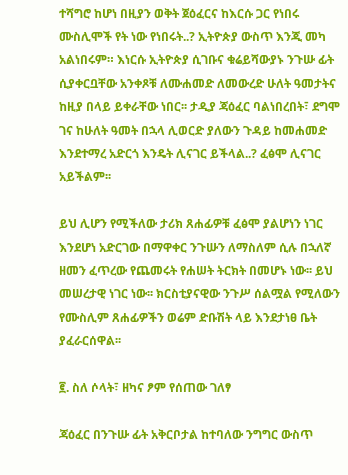ተሻግሮ ከሆነ በዚያን ወቅት ጀዕፈርና ከእርሱ ጋር የነበሩ ሙስሊሞች የት ነው የነበሩት..? ኢትዮጵያ ውስጥ እንጂ መካ አልነበሩም። እነርሱ ኢትዮጵያ ሲገቡና ቁሬይሻውያኑ ንጉሡ ፊት ሲያቀርቧቸው አንቀጾቹ ለሙሐመድ ለመውረድ ሁለት ዓመታትና ከዚያ በላይ ይቀራቸው ነበር፡፡ ታዲያ ጃዕፈር ባልነበረበት፣ ደግሞ ገና ከሁለት ዓመት በኋላ ሊወርድ ያለውን ጉዳይ ከመሐመድ እንደተማረ አድርጎ እንዴት ሊናገር ይችላል..? ፈፅሞ ሊናገር አይችልም፡፡

ይህ ሊሆን የሚችለው ታሪክ ጸሐፊዎቹ ፈፅሞ ያልሆነን ነገር እንደሆነ አድርገው በማዋቀር ንጉሡን ለማስለም ሲሉ በኋለኛ ዘመን ፈጥረው የጨመሩት የሐሠት ትርክት በመሆኑ ነው፡፡ ይህ መሠረታዊ ነገር ነው፡፡ ክርስቲያናዊው ንጉሥ ሰልሟል የሚለውን የሙስሊም ጸሐፊዎችን ወሬም ድቡሽት ላይ እንደታነፀ ቤት ያፈራርሰዋል፡፡

፪. ስለ ሶላት፣ ዘካና ፆም የሰጠው ገለፃ

ጃዕፈር በንጉሡ ፊት አቅርቦታል ከተባለው ንግግር ውስጥ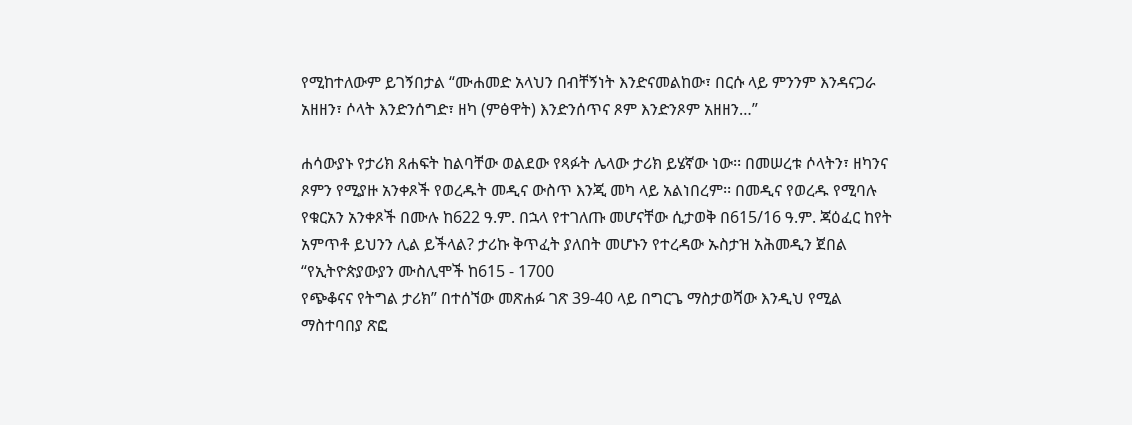የሚከተለውም ይገኝበታል “ሙሐመድ አላህን በብቸኝነት እንድናመልከው፣ በርሱ ላይ ምንንም እንዳናጋራ አዘዘን፣ ሶላት እንድንሰግድ፣ ዘካ (ምፅዋት) እንድንሰጥና ጾም እንድንጾም አዘዘን…”

ሐሳውያኑ የታሪክ ጸሐፍት ከልባቸው ወልደው የጻፉት ሌላው ታሪክ ይሄኛው ነው፡፡ በመሠረቱ ሶላትን፣ ዘካንና ጾምን የሚያዙ አንቀጾች የወረዱት መዲና ውስጥ እንጂ መካ ላይ አልነበረም፡፡ በመዲና የወረዱ የሚባሉ የቁርአን አንቀጾች በሙሉ ከ622 ዓ.ም. በኋላ የተገለጡ መሆናቸው ሲታወቅ በ615/16 ዓ.ም. ጃዕፈር ከየት አምጥቶ ይህንን ሊል ይችላል? ታሪኩ ቅጥፈት ያለበት መሆኑን የተረዳው ኡስታዝ አሕመዲን ጀበል “የኢትዮጵያውያን ሙስሊሞች ከ615 - 1700
የጭቆናና የትግል ታሪክ” በተሰኘው መጽሐፉ ገጽ 39-40 ላይ በግርጌ ማስታወሻው እንዲህ የሚል ማስተባበያ ጽፎ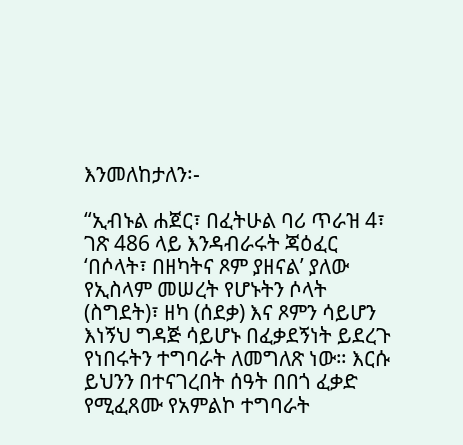እንመለከታለን፡-

“ኢብኑል ሐጀር፣ በፈትሁል ባሪ ጥራዝ 4፣ ገጽ 486 ላይ እንዳብራሩት ጃዕፈር ‘በሶላት፣ በዘካትና ጾም ያዘናል’ ያለው የኢስላም መሠረት የሆኑትን ሶላት (ስግደት)፣ ዘካ (ሰደቃ) እና ጾምን ሳይሆን እነኝህ ግዳጅ ሳይሆኑ በፈቃደኝነት ይደረጉ የነበሩትን ተግባራት ለመግለጽ ነው። እርሱ ይህንን በተናገረበት ሰዓት በበጎ ፈቃድ የሚፈጸሙ የአምልኮ ተግባራት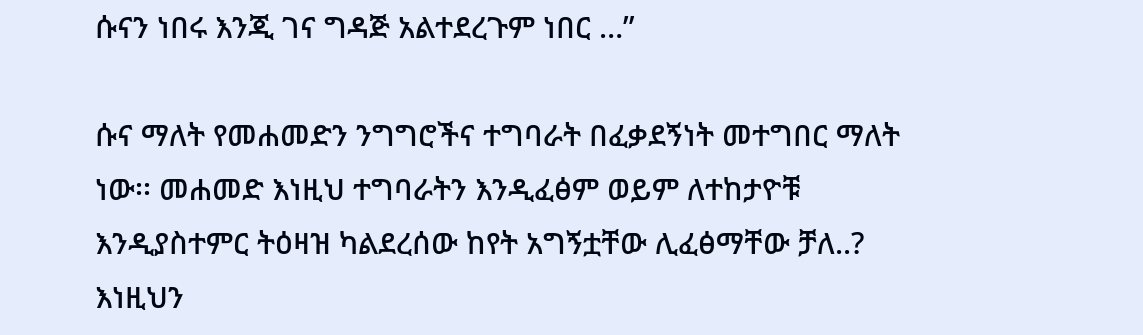ሱናን ነበሩ እንጂ ገና ግዳጅ አልተደረጉም ነበር …”

ሱና ማለት የመሐመድን ንግግሮችና ተግባራት በፈቃደኝነት መተግበር ማለት ነው፡፡ መሐመድ እነዚህ ተግባራትን እንዲፈፅም ወይም ለተከታዮቹ እንዲያስተምር ትዕዛዝ ካልደረሰው ከየት አግኝቷቸው ሊፈፅማቸው ቻለ..? እነዚህን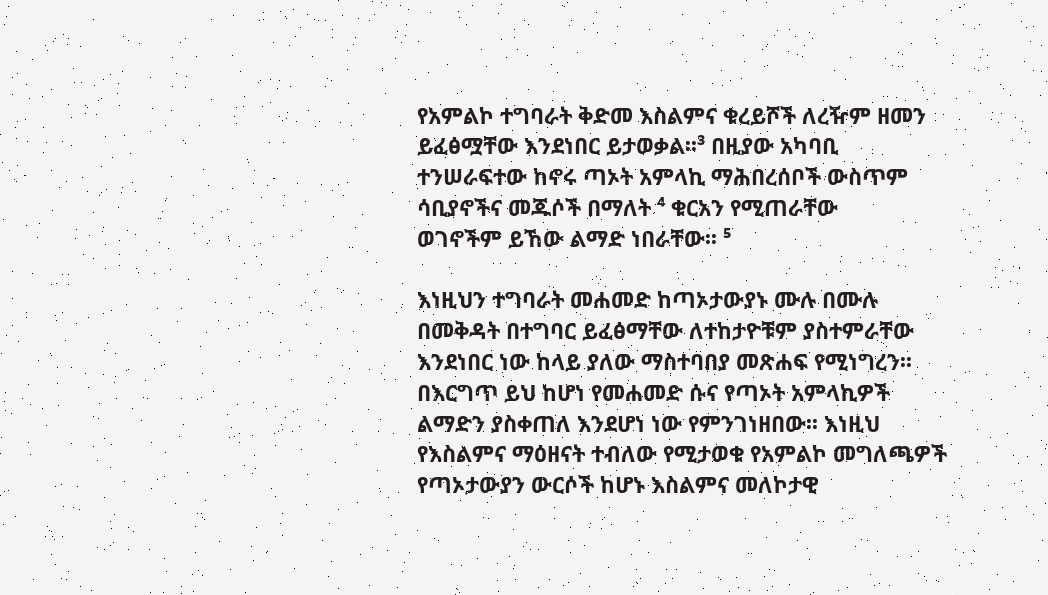የአምልኮ ተግባራት ቅድመ እስልምና ቁረይሾች ለረዥም ዘመን ይፈፅሟቸው እንደነበር ይታወቃል፡፡³ በዚያው አካባቢ ተንሠራፍተው ከኖሩ ጣኦት አምላኪ ማሕበረሰቦች ውስጥም ሳቢያኖችና መጁሶች በማለት ⁴ ቁርአን የሚጠራቸው
ወገኖችም ይኸው ልማድ ነበራቸው፡፡ ⁵

እነዚህን ተግባራት መሐመድ ከጣኦታውያኑ ሙሉ በሙሉ በመቅዳት በተግባር ይፈፅማቸው ለተከታዮቹም ያስተምራቸው እንደነበር ነው ከላይ ያለው ማስተባበያ መጽሐፍ የሚነግረን፡፡ በእርግጥ ይህ ከሆነ የመሐመድ ሱና የጣኦት አምላኪዎች ልማድን ያስቀጠለ እንደሆነ ነው የምንገነዘበው፡፡ እነዚህ የእስልምና ማዕዘናት ተብለው የሚታወቁ የአምልኮ መግለጫዎች
የጣኦታውያን ውርሶች ከሆኑ እስልምና መለኮታዊ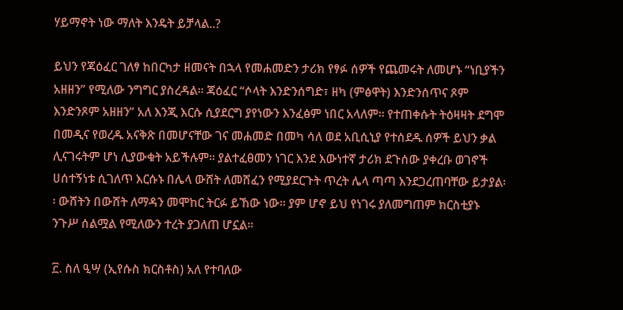ሃይማኖት ነው ማለት እንዴት ይቻላል..?

ይህን የጃዕፈር ገለፃ ከበርካታ ዘመናት በኋላ የመሐመድን ታሪክ የፃፉ ሰዎች የጨመሩት ለመሆኑ “ነቢያችን አዘዘን” የሚለው ንግግር ያስረዳል፡፡ ጃዕፈር “ሶላት እንድንሰግድ፣ ዘካ (ምፅዋት) እንድንሰጥና ጾም እንድንጾም አዘዘን” አለ እንጂ እርሱ ሲያደርግ ያየነውን እንፈፅም ነበር አላለም፡፡ የተጠቀሱት ትዕዛዛት ደግሞ በመዲና የወረዱ አናቅጽ በመሆናቸው ገና መሐመድ በመካ ሳለ ወደ አቢሲኒያ የተሰደዱ ሰዎች ይህን ቃል ሊናገሩትም ሆነ ሊያውቁት አይችሉም፡፡ ያልተፈፀመን ነገር እንደ እውነተኛ ታሪክ ደጉሰው ያቀረቡ ወገኖች ሀሰተኝነቱ ሲገለጥ እርሱኑ በሌላ ውሸት ለመሸፈን የሚያደርጉት ጥረት ሌላ ጣጣ እንደጋረጠባቸው ይታያል፡፡ ውሸትን በውሸት ለማዳን መሞከር ትርፉ ይኸው ነው፡፡ ያም ሆኖ ይህ የነገሩ ያለመግጠም ክርስቲያኑ ንጉሥ ሰልሟል የሚለውን ተረት ያጋለጠ ሆኗል፡፡

፫. ስለ ዒሣ (ኢየሱስ ክርስቶስ) አለ የተባለው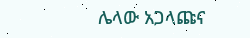ሌላው አጋላጩና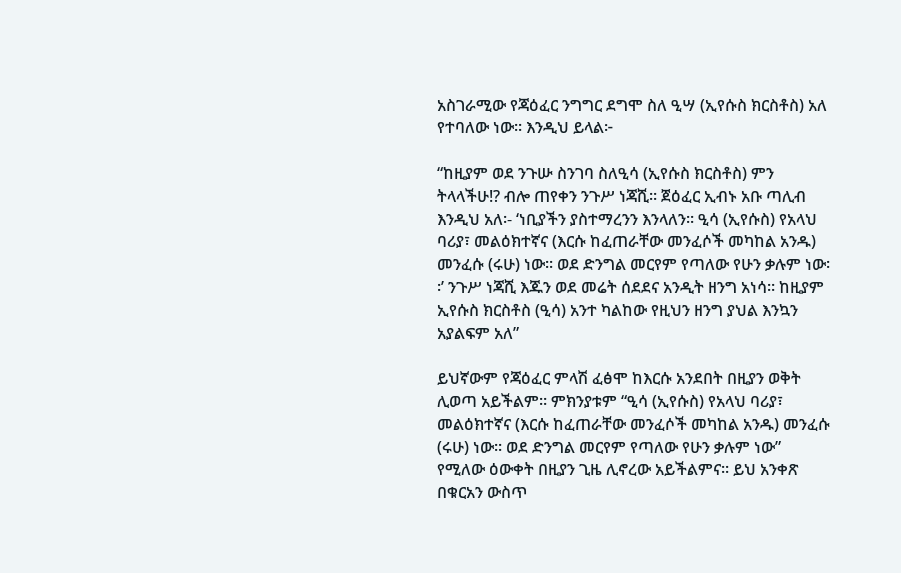አስገራሚው የጃዕፈር ንግግር ደግሞ ስለ ዒሣ (ኢየሱስ ክርስቶስ) አለ የተባለው ነው፡፡ እንዲህ ይላል፦

“ከዚያም ወደ ንጉሡ ስንገባ ስለዒሳ (ኢየሱስ ክርስቶስ) ምን ትላላችሁ!? ብሎ ጠየቀን ንጉሥ ነጃሺ፡፡ ጀዕፈር ኢብኑ አቡ ጣሊብ እንዲህ አለ፡- ‘ነቢያችን ያስተማረንን እንላለን፡፡ ዒሳ (ኢየሱስ) የአላህ ባሪያ፣ መልዕክተኛና (እርሱ ከፈጠራቸው መንፈሶች መካከል አንዱ) መንፈሱ (ሩሁ) ነው፡፡ ወደ ድንግል መርየም የጣለው የሁን ቃሉም ነው፡፡’ ንጉሥ ነጃሺ እጁን ወደ መሬት ሰደደና አንዲት ዘንግ አነሳ። ከዚያም ኢየሱስ ክርስቶስ (ዒሳ) አንተ ካልከው የዚህን ዘንግ ያህል እንኳን አያልፍም አለ”

ይህኛውም የጃዕፈር ምላሽ ፈፅሞ ከእርሱ አንደበት በዚያን ወቅት ሊወጣ አይችልም። ምክንያቱም “ዒሳ (ኢየሱስ) የአላህ ባሪያ፣ መልዕክተኛና (እርሱ ከፈጠራቸው መንፈሶች መካከል አንዱ) መንፈሱ (ሩሁ) ነው፡፡ ወደ ድንግል መርየም የጣለው የሁን ቃሉም ነው”
የሚለው ዕውቀት በዚያን ጊዜ ሊኖረው አይችልምና፡፡ ይህ አንቀጽ በቁርአን ውስጥ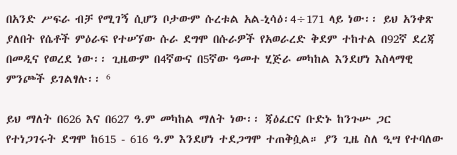በአንድ ሥፍራ ብቻ የሚገኝ ሲሆን ቦታውም ሱረቱል አል-ኒሳዕ፡4÷171 ላይ ነው፡፡ ይህ አንቀጽ ያለበት የሴቶች ምዕራፍ የተሠኘው ሱራ ደግሞ በሱራዎች የአወራረድ ቅደም ተከተል በ92ኛ ደረጃ በመዲና የወረደ ነው፡፡ ጊዜውም በ4ኛውና በ5ኛው ዓመተ ሂጅራ መካከል እንደሆነ እስላማዊ ምንጮች ይገልፃሉ፡፡ ⁶

ይህ ማለት በ626 እና በ627 ዓ.ም መካከል ማለት ነው፡፡ ጃዕፈርና ቡድኑ ከንጉሡ ጋር
የተነጋገሩት ደግሞ ከ615 - 616 ዓ.ም እንደሆነ ተደጋግሞ ተጠቅሷል። ያን ጊዜ ስለ ዒሣ የተባለው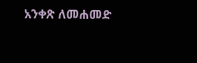አንቀጽ ለመሐመድ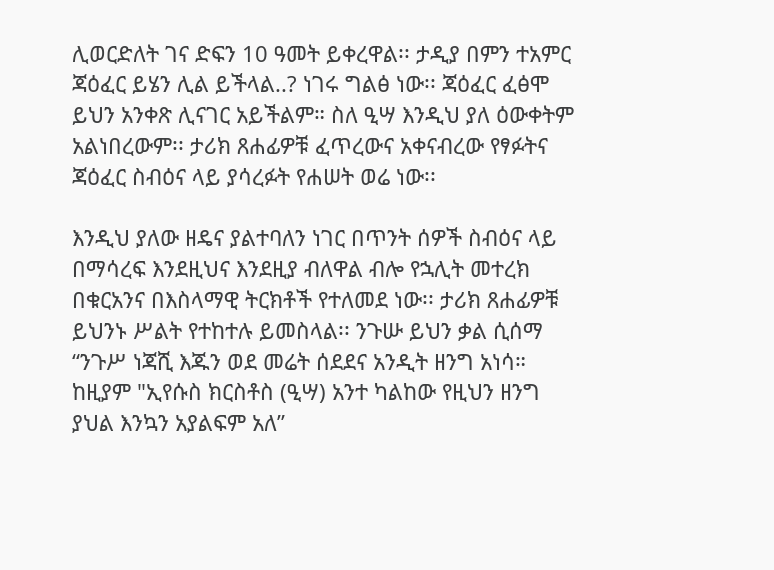ሊወርድለት ገና ድፍን 10 ዓመት ይቀረዋል፡፡ ታዲያ በምን ተአምር ጃዕፈር ይሄን ሊል ይችላል..? ነገሩ ግልፅ ነው፡፡ ጃዕፈር ፈፅሞ ይህን አንቀጽ ሊናገር አይችልም። ስለ ዒሣ እንዲህ ያለ ዕውቀትም አልነበረውም፡፡ ታሪክ ጸሐፊዎቹ ፈጥረውና አቀናብረው የፃፉትና ጃዕፈር ስብዕና ላይ ያሳረፉት የሐሠት ወሬ ነው፡፡

እንዲህ ያለው ዘዴና ያልተባለን ነገር በጥንት ሰዎች ስብዕና ላይ በማሳረፍ እንደዚህና እንደዚያ ብለዋል ብሎ የኋሊት መተረክ በቁርአንና በእስላማዊ ትርክቶች የተለመደ ነው፡፡ ታሪክ ጸሐፊዎቹ ይህንኑ ሥልት የተከተሉ ይመስላል፡፡ ንጉሡ ይህን ቃል ሲሰማ “ንጉሥ ነጃሺ እጁን ወደ መሬት ሰደደና አንዲት ዘንግ አነሳ። ከዚያም "ኢየሱስ ክርስቶስ (ዒሣ) አንተ ካልከው የዚህን ዘንግ ያህል እንኳን አያልፍም አለ”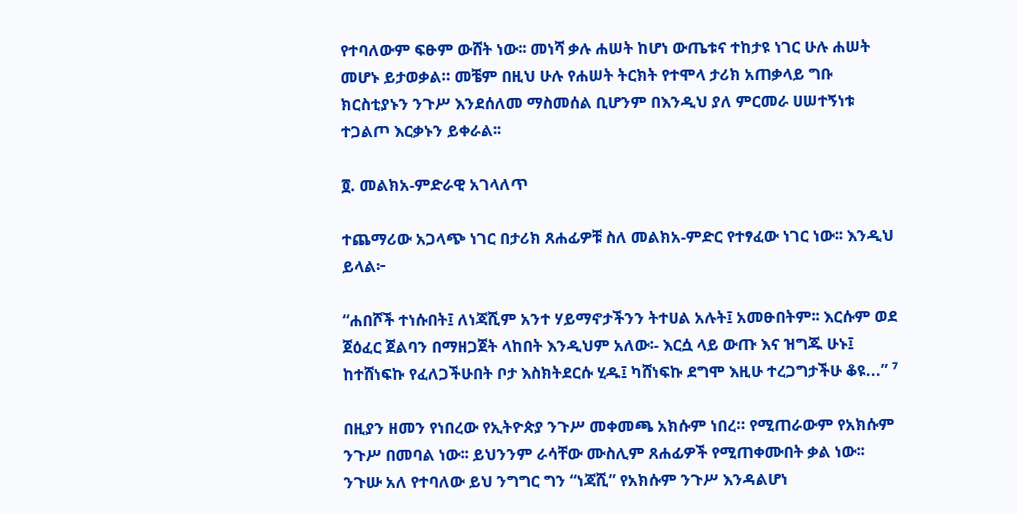የተባለውም ፍፁም ውሸት ነው፡፡ መነሻ ቃሉ ሐሠት ከሆነ ውጤቱና ተከታዩ ነገር ሁሉ ሐሠት መሆኑ ይታወቃል። መቼም በዚህ ሁሉ የሐሠት ትርክት የተሞላ ታሪክ አጠቃላይ ግቡ ክርስቲያኑን ንጉሥ እንደሰለመ ማስመሰል ቢሆንም በእንዲህ ያለ ምርመራ ሀሠተኝነቱ ተጋልጦ እርቃኑን ይቀራል፡፡

፬. መልክአ-ምድራዊ አገላለጥ

ተጨማሪው አጋላጭ ነገር በታሪክ ጸሐፊዎቹ ስለ መልክአ-ምድር የተፃፈው ነገር ነው፡፡ እንዲህ ይላል፦

“ሐበሾች ተነሱበት፤ ለነጃሺም አንተ ሃይማኖታችንን ትተሀል አሉት፤ አመፁበትም፡፡ እርሱም ወደ ጀዕፈር ጀልባን በማዘጋጀት ላከበት እንዲህም አለው፡- እርሷ ላይ ውጡ እና ዝግጁ ሁኑ፤ ከተሸነፍኩ የፈለጋችሁበት ቦታ እስክትደርሱ ሂዱ፤ ካሸነፍኩ ደግሞ እዚሁ ተረጋግታችሁ ቆዩ...” ⁷

በዚያን ዘመን የነበረው የኢትዮጵያ ንጉሥ መቀመጫ አክሱም ነበረ። የሚጠራውም የአክሱም ንጉሥ በመባል ነው፡፡ ይህንንም ራሳቸው ሙስሊም ጸሐፊዎች የሚጠቀሙበት ቃል ነው፡፡ ንጉሡ አለ የተባለው ይህ ንግግር ግን “ነጃሺ” የአክሱም ንጉሥ እንዳልሆነ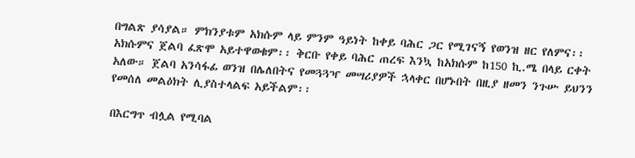በግልጽ ያሳያል። ምክንያቱም አክሱም ላይ ምንም ዓይነት ከቀይ ባሕር ጋር የሚገናኝ የወንዝ ዘር የለምና፡፡ አክሱምና ጀልባ ፈጽሞ አይተዋወቁም፡፡ ቅርቡ የቀይ ባሕር ጠረፍ እንኳ ከአክሱም ከ150 ኪ.ሜ በላይ ርቀት አለው። ጀልባ አንሳፋፊ ወንዝ በሌለበትና የመጓጓዣ መሣሪያዎች ኋላቀር በሆኑበት በዚያ ዘመን ንጉሡ ይህንን የመሰለ መልዕክት ሊያስተላልፍ አይችልም፡፡

በእርግጥ ብሏል የሚባል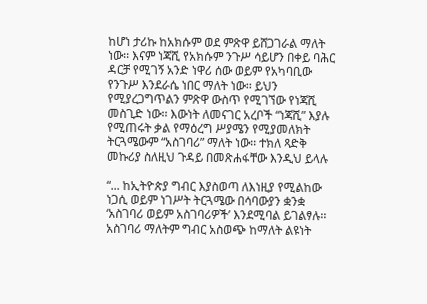ከሆነ ታሪኩ ከአክሱም ወደ ምጽዋ ይሸጋገራል ማለት ነው፡፡ እናም ነጃሺ የአክሱም ንጉሥ ሳይሆን በቀይ ባሕር ዳርቻ የሚገኝ አንድ ነዋሪ ሰው ወይም የአካባቢው የንጉሥ እንደራሴ ነበር ማለት ነው፡፡ ይህን የሚያረጋግጥልን ምጽዋ ውስጥ የሚገኘው የነጃሺ መስጊድ ነው፡፡ እውነት ለመናገር አረቦች “ነጃሺ” እያሉ የሚጠሩት ቃል የማዕረግ ሥያሜን የሚያመለክት ትርጓሜውም “አስገባሪ” ማለት ነው፡፡ ተክለ ጻድቅ መኩሪያ ስለዚህ ጉዳይ በመጽሐፋቸው እንዲህ ይላሉ

“... ከኢትዮጵያ ግብር እያስወጣ ለእነዚያ የሚልከው ነጋሲ ወይም ነገሥት ትርጓሜው በሳባውያን ቋንቋ ‘አስገባሪ ወይም አስገባሪዎች’ እንደሚባል ይገልፃሉ፡፡ አስገባሪ ማለትም ግብር አስወጭ ከማለት ልዩነት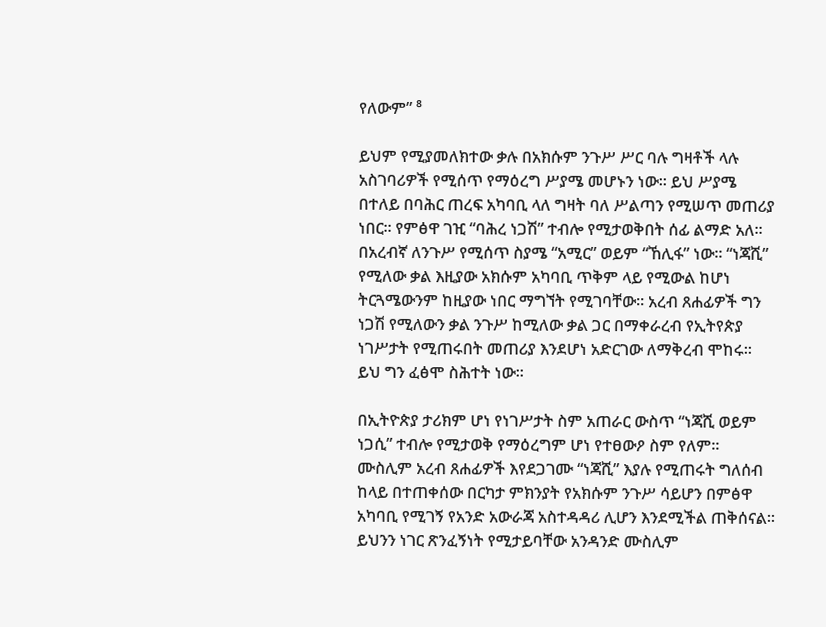የለውም” ⁸

ይህም የሚያመለክተው ቃሉ በአክሱም ንጉሥ ሥር ባሉ ግዛቶች ላሉ አስገባሪዎች የሚሰጥ የማዕረግ ሥያሜ መሆኑን ነው፡፡ ይህ ሥያሜ በተለይ በባሕር ጠረፍ አካባቢ ላለ ግዛት ባለ ሥልጣን የሚሠጥ መጠሪያ ነበር፡፡ የምፅዋ ገዢ “ባሕረ ነጋሽ” ተብሎ የሚታወቅበት ሰፊ ልማድ አለ፡፡ በአረብኛ ለንጉሥ የሚሰጥ ስያሜ “አሚር” ወይም “ኸሊፋ” ነው፡፡ “ነጃሺ” የሚለው ቃል እዚያው አክሱም አካባቢ ጥቅም ላይ የሚውል ከሆነ ትርጓሜውንም ከዚያው ነበር ማግኘት የሚገባቸው። አረብ ጸሐፊዎች ግን ነጋሽ የሚለውን ቃል ንጉሥ ከሚለው ቃል ጋር በማቀራረብ የኢትየጵያ ነገሥታት የሚጠሩበት መጠሪያ እንደሆነ አድርገው ለማቅረብ ሞከሩ፡፡ ይህ ግን ፈፅሞ ስሕተት ነው፡፡

በኢትዮጵያ ታሪክም ሆነ የነገሥታት ስም አጠራር ውስጥ “ነጃሺ ወይም ነጋሲ” ተብሎ የሚታወቅ የማዕረግም ሆነ የተፀውዖ ስም የለም፡፡ ሙስሊም አረብ ጸሐፊዎች እየደጋገሙ “ነጃሺ” እያሉ የሚጠሩት ግለሰብ ከላይ በተጠቀሰው በርካታ ምክንያት የአክሱም ንጉሥ ሳይሆን በምፅዋ አካባቢ የሚገኝ የአንድ አውራጃ አስተዳዳሪ ሊሆን እንደሚችል ጠቅሰናል፡፡ ይህንን ነገር ጽንፈኝነት የሚታይባቸው አንዳንድ ሙስሊም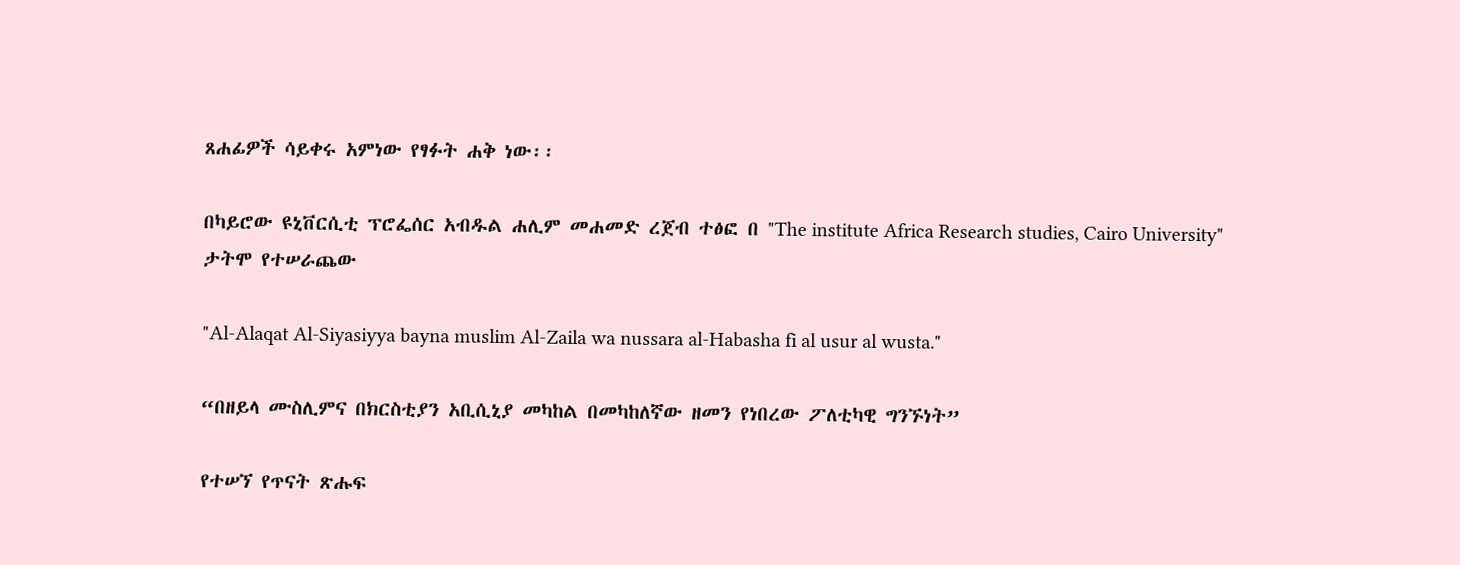ጸሐፊዎች ሳይቀሩ አምነው የፃፉት ሐቅ ነው፡፡

በካይሮው ዩኒቨርሲቲ ፕሮፌሰር አብዱል ሐሊም መሐመድ ረጀብ ተፅፎ በ "The institute Africa Research studies, Cairo University" ታትሞ የተሠራጨው

"Al-Alaqat Al-Siyasiyya bayna muslim Al-Zaila wa nussara al-Habasha fi al usur al wusta."

“በዘይላ ሙስሊምና በክርስቲያን አቢሲኒያ መካከል በመካከለኛው ዘመን የነበረው ፖለቲካዊ ግንኙነት”

የተሠኘ የጥናት ጽሑፍ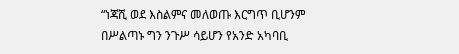“ነጃሺ ወደ እስልምና መለወጡ እርግጥ ቢሆንም በሥልጣኑ ግን ንጉሥ ሳይሆን የአንድ አካባቢ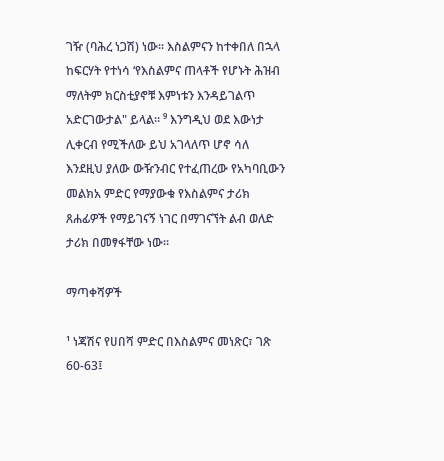ገዥ (ባሕረ ነጋሽ) ነው፡፡ እስልምናን ከተቀበለ በኋላ ከፍርሃት የተነሳ ‘የእስልምና ጠላቶች የሆኑት ሕዝብ ማለትም ክርስቲያኖቹ እምነቱን እንዳይገልጥ አድርገውታል" ይላል። ⁹ እንግዲህ ወደ እውነታ ሊቀርብ የሚችለው ይህ አገላለጥ ሆኖ ሳለ እንደዚህ ያለው ውዥንብር የተፈጠረው የአካባቢውን መልክአ ምድር የማያውቁ የእስልምና ታሪክ ጸሐፊዎች የማይገናኝ ነገር በማገናኘት ልብ ወለድ ታሪክ በመፃፋቸው ነው፡፡

ማጣቀሻዎች

¹ ነጃሽና የሀበሻ ምድር በእስልምና መነጽር፣ ገጽ 60-63፤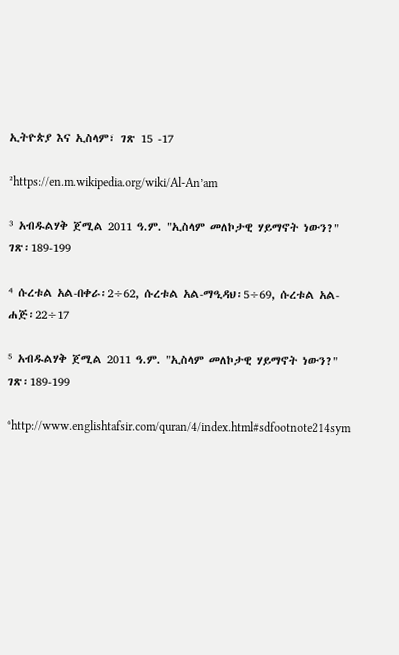ኢትዮጵያ እና ኢስላም፣ ገጽ 15 -17

²https://en.m.wikipedia.org/wiki/Al-An’am

³ አብዱልሃቅ ጀሚል 2011 ዓ.ም. "ኢስላም መለኮታዊ ሃይማኖት ነውን?" ገጽ፡189-199

⁴ ሱረቱል አል-በቀራ፡2÷62, ሱረቱል አል-ማዒዳህ፡5÷69, ሱረቱል አል-ሐጅ፡22÷17

⁵ አብዱልሃቅ ጀሚል 2011 ዓ.ም. "ኢስላም መለኮታዊ ሃይማኖት ነውን?" ገጽ፡189-199

⁶http://www.englishtafsir.com/quran/4/index.html#sdfootnote214sym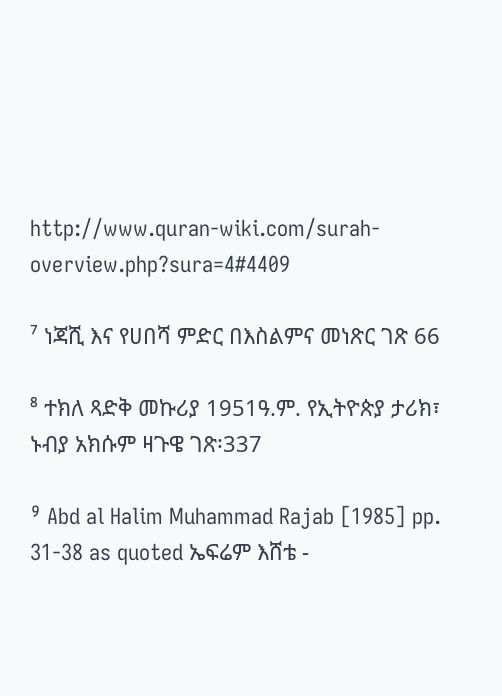http://www.quran-wiki.com/surah-overview.php?sura=4#4409

⁷ ነጃሺ እና የሀበሻ ምድር በእስልምና መነጽር ገጽ 66

⁸ ተክለ ጻድቅ መኩሪያ 1951ዓ.ም. የኢትዮጵያ ታሪክ፣ ኑብያ አክሱም ዛጉዌ ገጽ፡337

⁹ Abd al Halim Muhammad Rajab [1985] pp. 31-38 as quoted ኤፍሬም እሸቴ -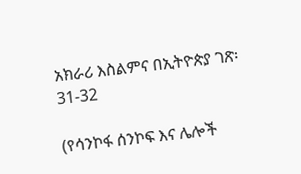አክራሪ እስልምና በኢትዮጵያ ገጽ፡31-32

(የሳንኮፋ ሰንኮፍ እና ሌሎች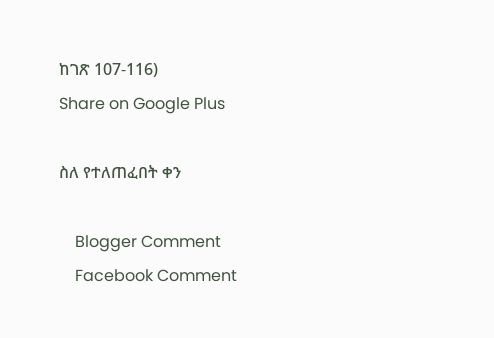ከገጽ 107-116)
Share on Google Plus

ስለ የተለጠፈበት ቀን

    Blogger Comment
    Facebook Comment